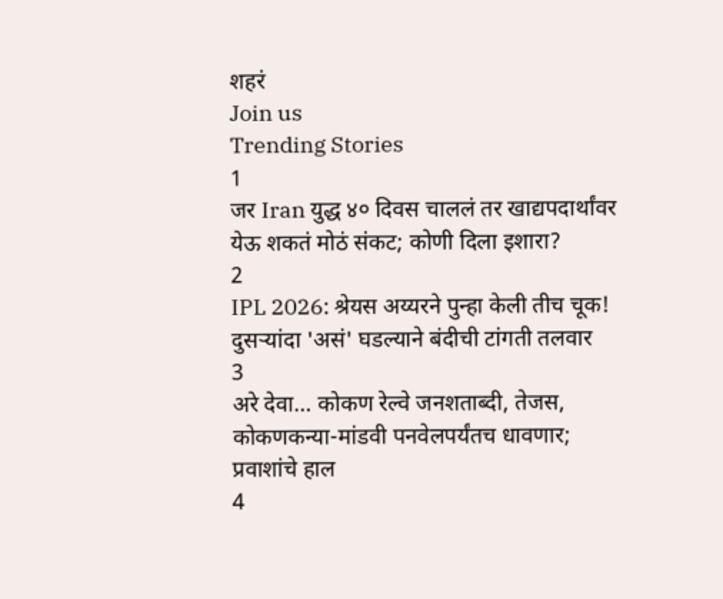शहरं
Join us
Trending Stories
1
जर Iran युद्ध ४० दिवस चाललं तर खाद्यपदार्थांवर येऊ शकतं मोठं संकट; कोणी दिला इशारा?
2
IPL 2026: श्रेयस अय्यरने पुन्हा केली तीच चूक! दुसऱ्यांदा 'असं' घडल्याने बंदीची टांगती तलवार
3
अरे देवा… कोकण रेल्वे जनशताब्दी, तेजस, कोकणकन्या-मांडवी पनवेलपर्यंतच धावणार; प्रवाशांचे हाल
4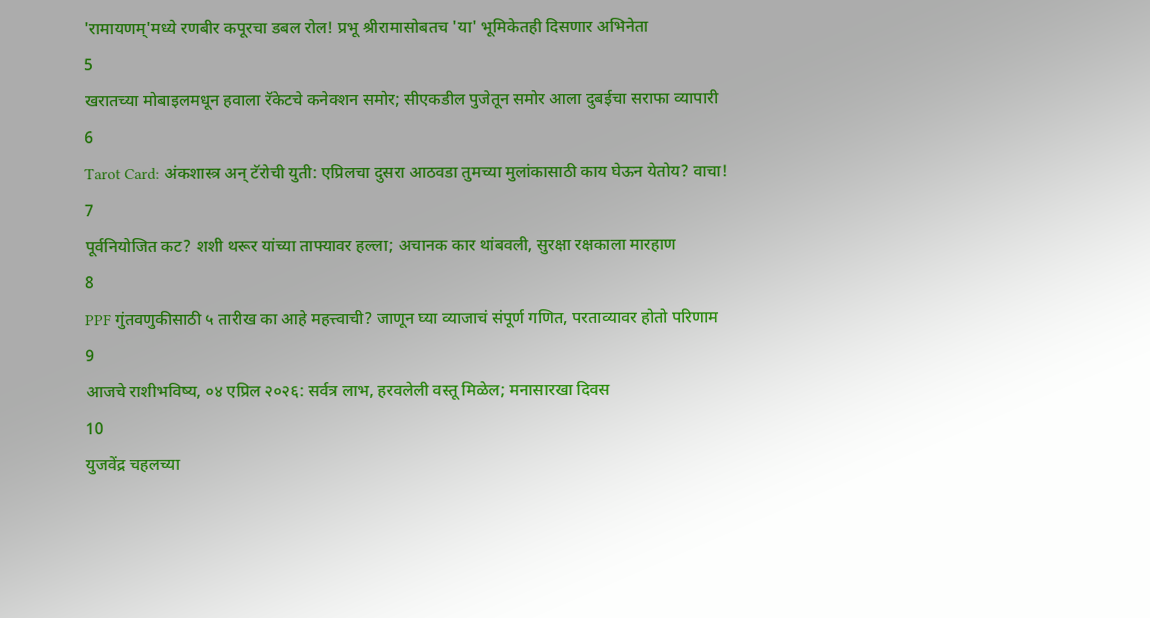'रामायणम्'मध्ये रणबीर कपूरचा डबल रोल! प्रभू श्रीरामासोबतच 'या' भूमिकेतही दिसणार अभिनेता
5
खरातच्या मोबाइलमधून हवाला रॅकेटचे कनेक्शन समोर; सीएकडील पुजेतून समोर आला दुबईचा सराफा व्यापारी
6
Tarot Card: अंकशास्त्र अन् टॅरोची युती: एप्रिलचा दुसरा आठवडा तुमच्या मुलांकासाठी काय घेऊन येतोय? वाचा!
7
पूर्वनियोजित कट? शशी थरूर यांच्या ताफ्यावर हल्ला; अचानक कार थांबवली, सुरक्षा रक्षकाला मारहाण
8
PPF गुंतवणुकीसाठी ५ तारीख का आहे महत्त्वाची? जाणून घ्या व्याजाचं संपूर्ण गणित, परताव्यावर होतो परिणाम
9
आजचे राशीभविष्य, ०४ एप्रिल २०२६: सर्वत्र लाभ, हरवलेली वस्तू मिळेल; मनासारखा दिवस
10
युजवेंद्र चहलच्या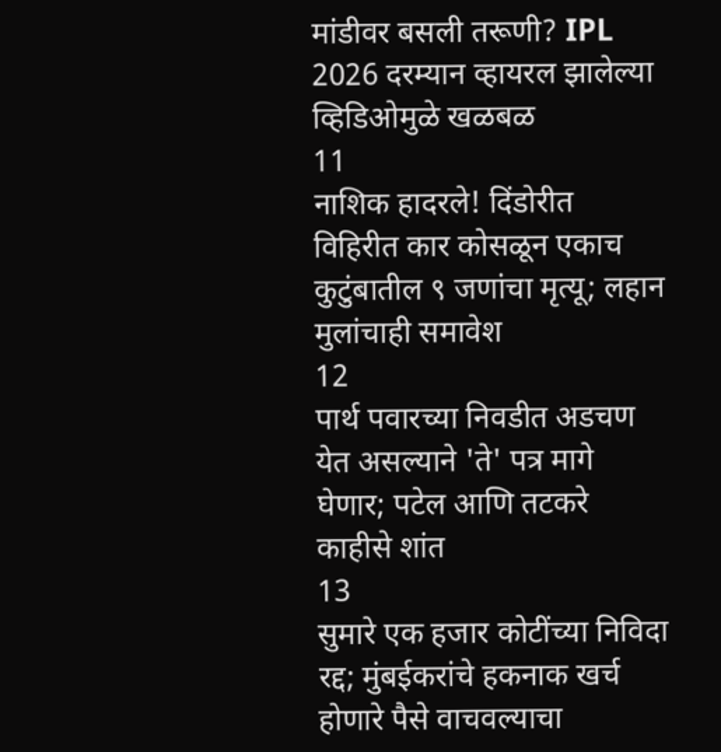मांडीवर बसली तरूणी? IPL 2026 दरम्यान व्हायरल झालेल्या व्हिडिओमुळे खळबळ
11
नाशिक हादरले! दिंडोरीत विहिरीत कार कोसळून एकाच कुटुंबातील ९ जणांचा मृत्यू; लहान मुलांचाही समावेश
12
पार्थ पवारच्या निवडीत अडचण येत असल्याने 'ते' पत्र मागे घेणार; पटेल आणि तटकरे काहीसे शांत
13
सुमारे एक हजार कोटींच्या निविदा रद्द; मुंबईकरांचे हकनाक खर्च होणारे पैसे वाचवल्याचा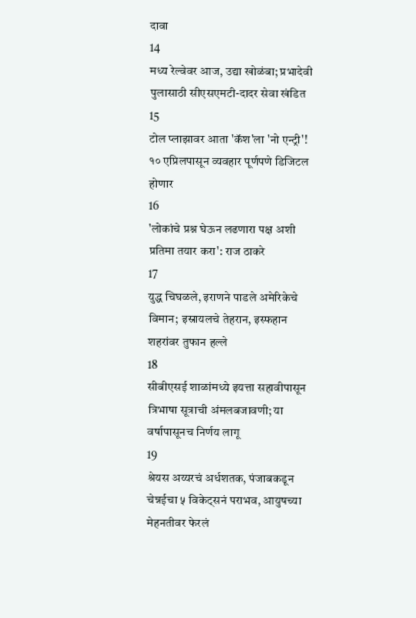दावा
14
मध्य रेल्वेवर आज, उद्या खोळंबा; प्रभादेवी पुलासाठी सीएसएमटी-दादर सेवा खंडित
15
टोल प्लाझावर आता 'कॅश'ला 'नो एन्ट्री'! १० एप्रिलपासून व्यवहार पूर्णपणे डिजिटल होणार
16
'लोकांचे प्रश्न घेऊन लढणारा पक्ष अशी प्रतिमा तयार करा': राज ठाकरे
17
युद्ध चिघळले, इराणने पाडले अमेरिकेचे विमान; इस्रायलचे तेहरान, इस्फहान शहरांवर तुफान हल्ले
18
सीबीएसई शाळांमध्ये इयत्ता सहावीपासून त्रिभाषा सूत्राची अंमलबजावणी; या वर्षापासूनच निर्णय लागू
19
श्रेयस अय्यरचं अर्धशतक, पंजाबकडून चेन्नईचा ५ विकेट्सनं पराभव, आयुषच्या मेहनतीवर फेरलं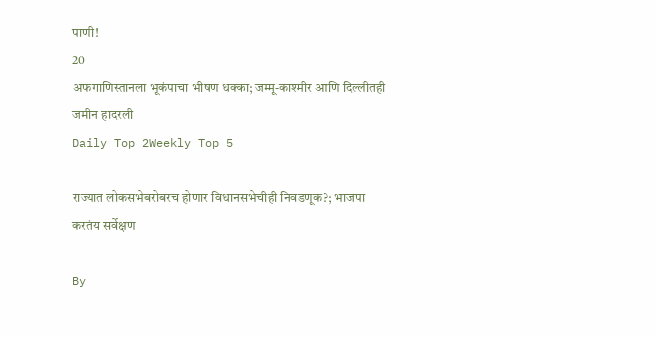पाणी!
20
अफगाणिस्तानला भूकंपाचा भीषण धक्का; जम्मू-काश्मीर आणि दिल्लीतही जमीन हादरली
Daily Top 2Weekly Top 5

राज्यात लोकसभेबरोबरच होणार विधानसभेचीही निवडणूक?; भाजपा करतंय सर्वेक्षण

By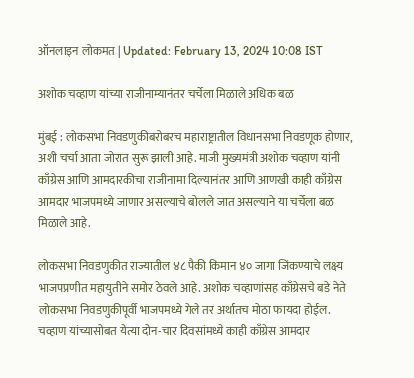ऑनलाइन लोकमत | Updated: February 13, 2024 10:08 IST

अशोक चव्हाण यांच्या राजीनाम्यानंतर चर्चेला मिळाले अधिक बळ

मुंबई : लोकसभा निवडणुकीबरोबरच महाराष्ट्रातील विधानसभा निवडणूक होणार, अशी चर्चा आता जोरात सुरू झाली आहे. माजी मुख्यमंत्री अशोक चव्हाण यांनी काँग्रेस आणि आमदारकीचा राजीनामा दिल्यानंतर आणि आणखी काही काँग्रेस आमदार भाजपमध्ये जाणार असल्याचे बोलले जात असल्याने या चर्चेला बळ मिळाले आहे.

लोकसभा निवडणुकीत राज्यातील ४८ पैकी किमान ४० जागा जिंकण्याचे लक्ष्य भाजपप्रणीत महायुतीने समोर ठेवले आहे. अशोक चव्हाणांसह काँग्रेसचे बडे नेते लोकसभा निवडणुकीपूर्वी भाजपमध्ये गेले तर अर्थातच मोठा फायदा होईल. चव्हाण यांच्यासोबत येत्या दोन-चार दिवसांमध्ये काही काँग्रेस आमदार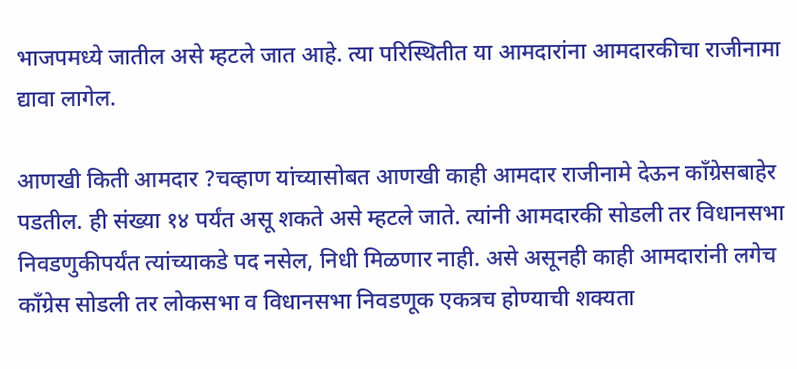भाजपमध्ये जातील असे म्हटले जात आहे. त्या परिस्थितीत या आमदारांना आमदारकीचा राजीनामा द्यावा लागेल.

आणखी किती आमदार ?चव्हाण यांच्यासोबत आणखी काही आमदार राजीनामे देऊन काँग्रेसबाहेर पडतील. ही संख्या १४ पर्यंत असू शकते असे म्हटले जाते. त्यांनी आमदारकी सोडली तर विधानसभा निवडणुकीपर्यंत त्यांच्याकडे पद नसेल, निधी मिळणार नाही. असे असूनही काही आमदारांनी लगेच काँग्रेस सोडली तर लोकसभा व विधानसभा निवडणूक एकत्रच होण्याची शक्यता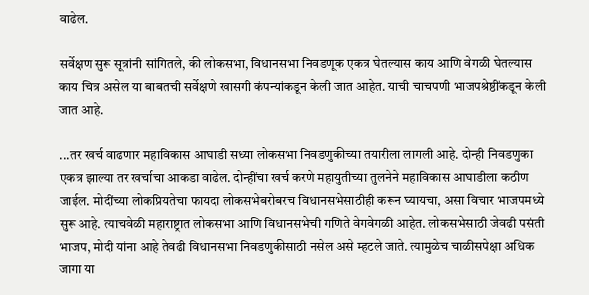वाढेल.

सर्वेक्षण सुरू सूत्रांनी सांगितले, की लोकसभा, विधानसभा निवडणूक एकत्र घेतल्यास काय आणि वेगळी घेतल्यास काय चित्र असेल या बाबतची सर्वेक्षणे खासगी कंपन्यांकडून केली जात आहेत. याची चाचपणी भाजपश्रेष्ठींकडून केली जात आहे.

...तर खर्च वाढणार महाविकास आघाडी सध्या लोकसभा निवडणुकीच्या तयारीला लागली आहे. दोन्ही निवडणुका एकत्र झाल्या तर खर्चाचा आकडा वाढेल. दोन्हींचा खर्च करणे महायुतीच्या तुलनेने महाविकास आघाडीला कठीण जाईल. मोदींच्या लोकप्रियतेचा फायदा लोकसभेबरोबरच विधानसभेसाठीही करून घ्यायचा, असा विचार भाजपमध्ये सुरू आहे. त्याचवेळी महाराष्ट्रात लोकसभा आणि विधानसभेची गणिते वेगवेगळी आहेत. लोकसभेसाठी जेवढी पसंती भाजप, मोदी यांना आहे तेवढी विधानसभा निवडणुकीसाठी नसेल असे म्हटले जाते. त्यामुळेच चाळीसपेक्षा अधिक जागा या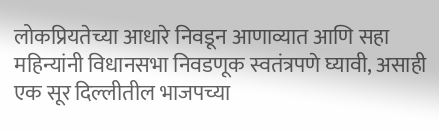लोकप्रियतेच्या आधारे निवडून आणाव्यात आणि सहा महिन्यांनी विधानसभा निवडणूक स्वतंत्रपणे घ्यावी, असाही एक सूर दिल्लीतील भाजपच्या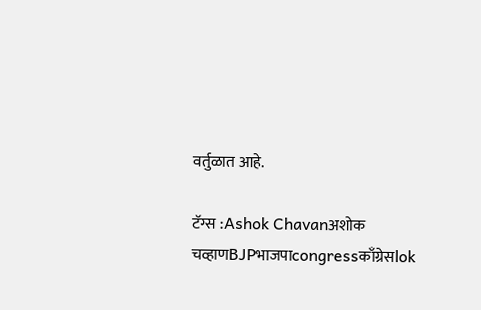वर्तुळात आहे.

टॅग्स :Ashok Chavanअशोक चव्हाणBJPभाजपाcongressकाँग्रेसlok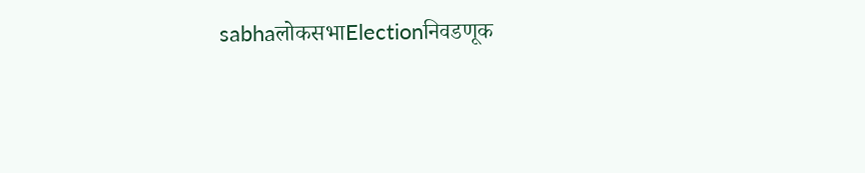sabhaलोकसभाElectionनिवडणूक